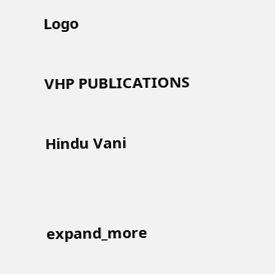Logo

VHP PUBLICATIONS

Hindu Vani


expand_more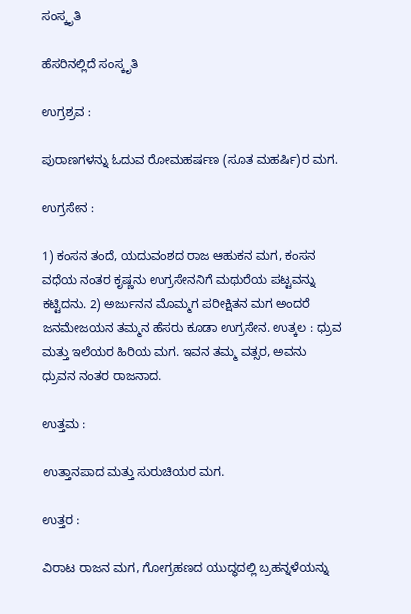ಸಂಸ್ಕೃತಿ

ಹೆಸರಿನಲ್ಲಿದೆ ಸಂಸ್ಕೃತಿ

ಉಗ್ರಶ್ರವ :

ಪುರಾಣಗಳನ್ನು ಓದುವ ರೋಮಹರ್ಷಣ (ಸೂತ ಮಹರ್ಷಿ)ರ ಮಗ.

ಉಗ್ರಸೇನ :

1) ಕಂಸನ ತಂದೆ, ಯದುವಂಶದ ರಾಜ ಆಹುಕನ ಮಗ, ಕಂಸನ ವಧೆಯ ನಂತರ ಕೃಷ್ಣನು ಉಗ್ರಸೇನನಿಗೆ ಮಥುರೆಯ ಪಟ್ಟವನ್ನು ಕಟ್ಟಿದನು. 2) ಅರ್ಜುನನ ಮೊಮ್ಮಗ ಪರೀಕ್ಷಿತನ ಮಗ ಅಂದರೆ ಜನಮೇಜಯನ ತಮ್ಮನ ಹೆಸರು ಕೂಡಾ ಉಗ್ರಸೇನ. ಉತ್ಕಲ : ಧ್ರುವ ಮತ್ತು ಇಲೆಯರ ಹಿರಿಯ ಮಗ. ಇವನ ತಮ್ಮ ವತ್ಸರ, ಅವನು ಧ್ರುವನ ನಂತರ ರಾಜನಾದ.

ಉತ್ತಮ :

ಉತ್ತಾನಪಾದ ಮತ್ತು ಸುರುಚಿಯರ ಮಗ.

ಉತ್ತರ :

ವಿರಾಟ ರಾಜನ ಮಗ, ಗೋಗ್ರಹಣದ ಯುದ್ಧದಲ್ಲಿ ಬ್ರಹನ್ನಳೆಯನ್ನು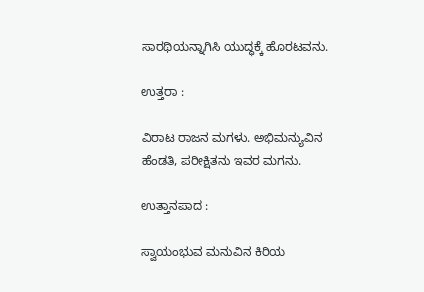ಸಾರಥಿಯನ್ನಾಗಿಸಿ ಯುದ್ಧಕ್ಕೆ ಹೊರಟವನು.

ಉತ್ತರಾ :

ವಿರಾಟ ರಾಜನ ಮಗಳು. ಅಭಿಮನ್ಯುವಿನ ಹೆಂಡತಿ, ಪರೀಕ್ಷಿತನು ಇವರ ಮಗನು.

ಉತ್ತಾನಪಾದ :

ಸ್ವಾಯಂಭುವ ಮನುವಿನ ಕಿರಿಯ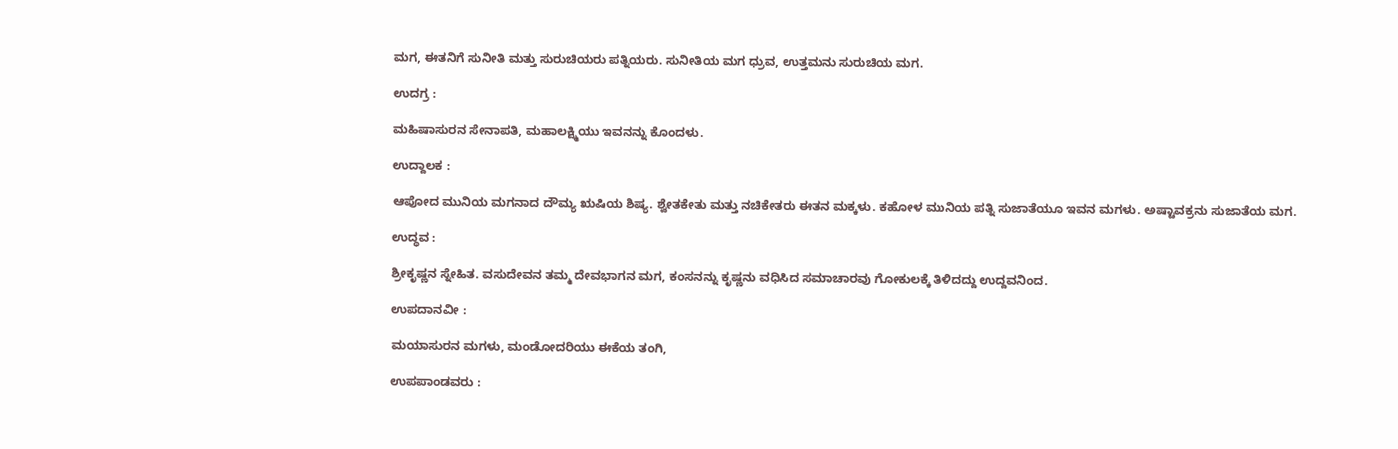ಮಗ, ಈತನಿಗೆ ಸುನೀತಿ ಮತ್ತು ಸುರುಚಿಯರು ಪತ್ನಿಯರು. ಸುನೀತಿಯ ಮಗ ಧ್ರುವ, ಉತ್ತಮನು ಸುರುಚಿಯ ಮಗ.

ಉದಗ್ರ :

ಮಹಿಷಾಸುರನ ಸೇನಾಪತಿ, ಮಹಾಲಕ್ಷ್ಮಿಯು ಇವನನ್ನು ಕೊಂದಳು.

ಉದ್ದಾಲಕ :

ಆಪೋದ ಮುನಿಯ ಮಗನಾದ ದೌಮ್ಯ ಋಷಿಯ ಶಿಷ್ಯ. ಶ್ವೇತಕೇತು ಮತ್ತು ನಚಿಕೇತರು ಈತನ ಮಕ್ಕಳು. ಕಹೋಳ ಮುನಿಯ ಪತ್ನಿ ಸುಜಾತೆಯೂ ಇವನ ಮಗಳು. ಅಷ್ಟಾವಕ್ರನು ಸುಜಾತೆಯ ಮಗ.

ಉದ್ಧವ :

ಶ್ರೀಕೃಷ್ಣನ ಸ್ನೇಹಿತ. ವಸುದೇವನ ತಮ್ಮ ದೇವಭಾಗನ ಮಗ, ಕಂಸನನ್ನು ಕೃಷ್ಣನು ವಧಿಸಿದ ಸಮಾಚಾರವು ಗೋಕುಲಕ್ಕೆ ತಿಳಿದದ್ದು ಉದ್ದವನಿಂದ.

ಉಪದಾನವೀ :

ಮಯಾಸುರನ ಮಗಳು, ಮಂಡೋದರಿಯು ಈಕೆಯ ತಂಗಿ,

ಉಪಪಾಂಡವರು :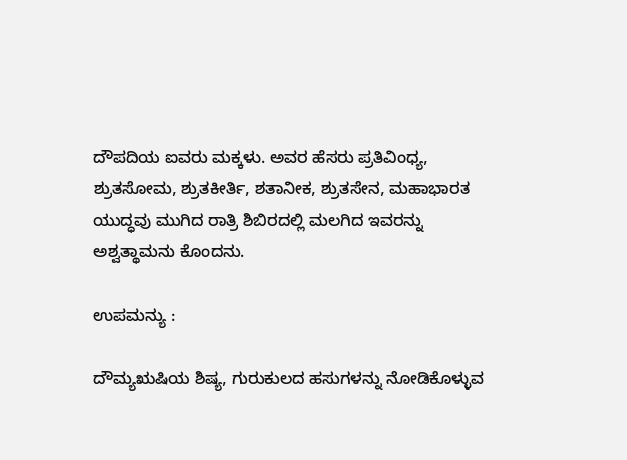ದೌಪದಿಯ ಐವರು ಮಕ್ಕಳು. ಅವರ ಹೆಸರು ಪ್ರತಿವಿಂಧ್ಯ, ಶ್ರುತಸೋಮ, ಶ್ರುತಕೀರ್ತಿ, ಶತಾನೀಕ, ಶ್ರುತಸೇನ, ಮಹಾಭಾರತ ಯುದ್ಧವು ಮುಗಿದ ರಾತ್ರಿ ಶಿಬಿರದಲ್ಲಿ ಮಲಗಿದ ಇವರನ್ನು ಅಶ್ವತ್ಥಾಮನು ಕೊಂದನು.

ಉಪಮನ್ಯು :

ದೌಮ್ಯಋಷಿಯ ಶಿಷ್ಯ, ಗುರುಕುಲದ ಹಸುಗಳನ್ನು ನೋಡಿಕೊಳ್ಳುವ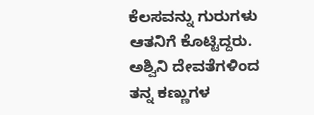ಕೆಲಸವನ್ನು ಗುರುಗಳು ಆತನಿಗೆ ಕೊಟ್ಟಿದ್ದರು. ಅಶ್ವಿನಿ ದೇವತೆಗಳಿಂದ ತನ್ನ ಕಣ್ಣುಗಳ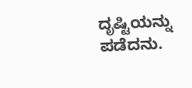ದೃಷ್ಟಿಯನ್ನು ಪಡೆದನು.